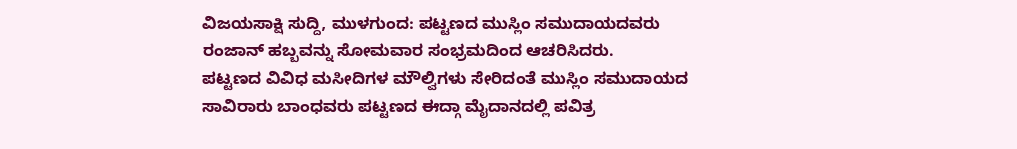ವಿಜಯಸಾಕ್ಷಿ ಸುದ್ದಿ, ಮುಳಗುಂದ: ಪಟ್ಟಣದ ಮುಸ್ಲಿಂ ಸಮುದಾಯದವರು ರಂಜಾನ್ ಹಬ್ಬವನ್ನು ಸೋಮವಾರ ಸಂಭ್ರಮದಿಂದ ಆಚರಿಸಿದರು.
ಪಟ್ಟಣದ ವಿವಿಧ ಮಸೀದಿಗಳ ಮೌಲ್ವಿಗಳು ಸೇರಿದಂತೆ ಮುಸ್ಲಿಂ ಸಮುದಾಯದ ಸಾವಿರಾರು ಬಾಂಧವರು ಪಟ್ಟಣದ ಈದ್ಗಾ ಮೈದಾನದಲ್ಲಿ ಪವಿತ್ರ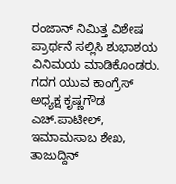ರಂಜಾನ್ ನಿಮಿತ್ತ ವಿಶೇಷ ಪ್ರಾರ್ಥನೆ ಸಲ್ಲಿಸಿ ಶುಭಾಶಯ ವಿನಿಮಯ ಮಾಡಿಕೊಂಡರು.
ಗದಗ ಯುವ ಕಾಂಗ್ರೆಸ್ ಅಧ್ಯಕ್ಷ ಕೃಷ್ಣಗೌಡ ಎಚ್.ಪಾಟೀಲ್, ಇಮಾಮಸಾಬ ಶೇಖ, ತಾಜುದ್ದಿನ್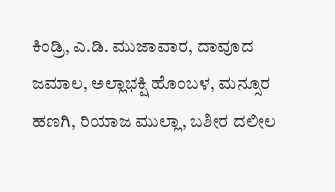ಕಿಂಡ್ರಿ, ಎ.ಡಿ. ಮುಜಾವಾರ, ದಾವೂದ ಜಮಾಲ, ಅಲ್ಲಾಭಕ್ಷಿ ಹೊಂಬಳ, ಮನ್ಸೂರ ಹಣಗಿ, ರಿಯಾಜ ಮುಲ್ಲಾ, ಬಶೀರ ದಲೀಲ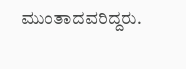ಮುಂತಾದವರಿದ್ದರು.